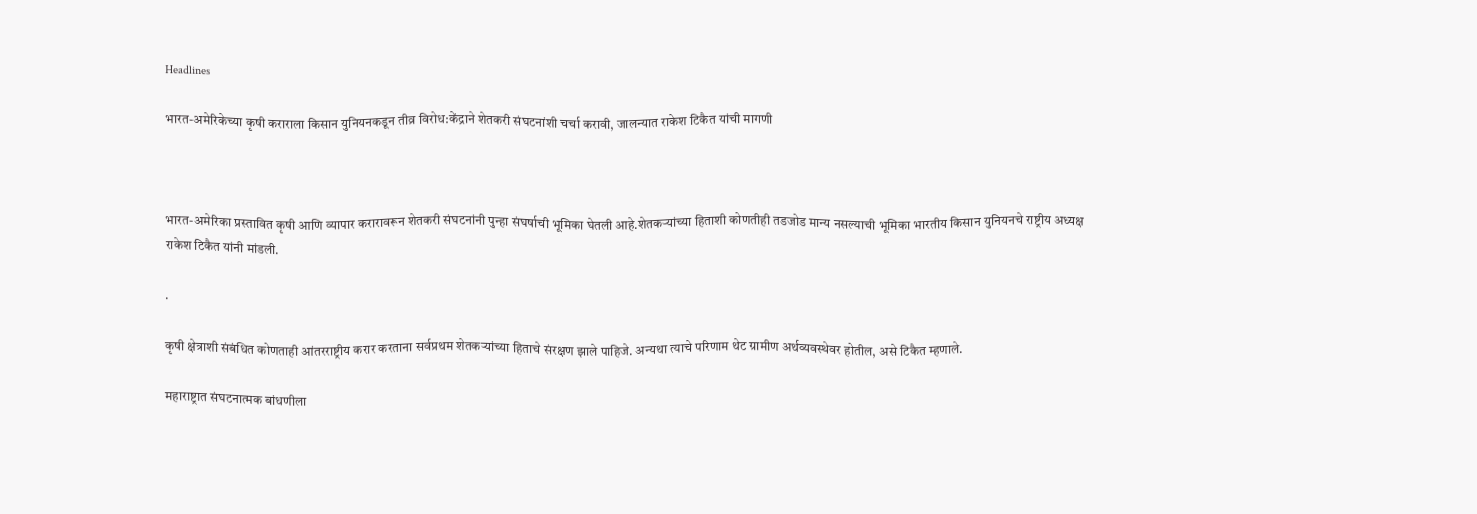Headlines

भारत-अमेरिकेच्या कृषी कराराला किसान युनियनकडून तीव्र विरोध:केंद्राने शेतकरी संघटनांशी चर्चा करावी, जालन्यात राकेश टिकैत यांची मागणी



भारत-अमेरिका प्रस्तावित कृषी आणि व्यापार करारावरून शेतकरी संघटनांनी पुन्हा संघर्षाची भूमिका घेतली आहे.शेतकऱ्यांच्या हिताशी कोणतीही तडजोड मान्य नसल्याची भूमिका भारतीय किसान युनियनचे राष्ट्रीय अध्यक्ष राकेश टिकैत यांनी मांडली.

.

कृषी क्षेत्राशी संबंधित कोणताही आंतरराष्ट्रीय करार करताना सर्वप्रथम शेतकऱ्यांच्या हिताचे संरक्षण झाले पाहिजे. अन्यथा त्याचे परिणाम थेट ग्रामीण अर्थव्यवस्थेवर होतील, असे टिकैत म्हणाले.

महाराष्ट्रात संघटनात्मक बांधणीला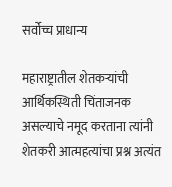सर्वोच्च प्राधान्य

महाराष्ट्रातील शेतकऱ्यांची आर्थिकस्थिती चिंताजनक असल्याचे नमूद करताना त्यांनी शेतकरी आत्महत्यांचा प्रश्न अत्यंत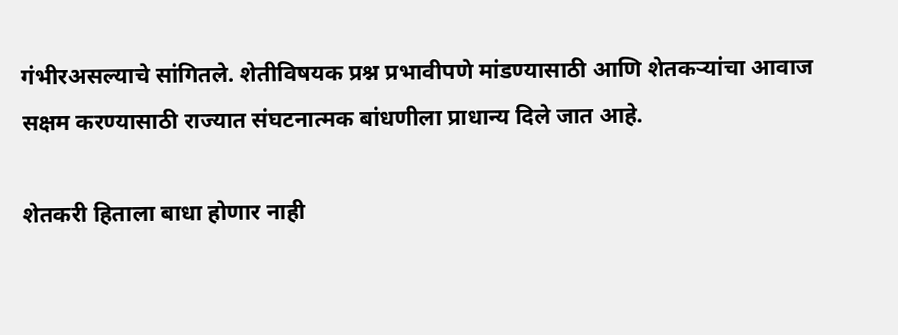गंभीरअसल्याचे सांगितले. शेतीविषयक प्रश्न प्रभावीपणे मांडण्यासाठी आणि शेतकऱ्यांचा आवाज सक्षम करण्यासाठी राज्यात संघटनात्मक बांधणीला प्राधान्य दिले जात आहे.

शेतकरी हिताला बाधा होणार नाही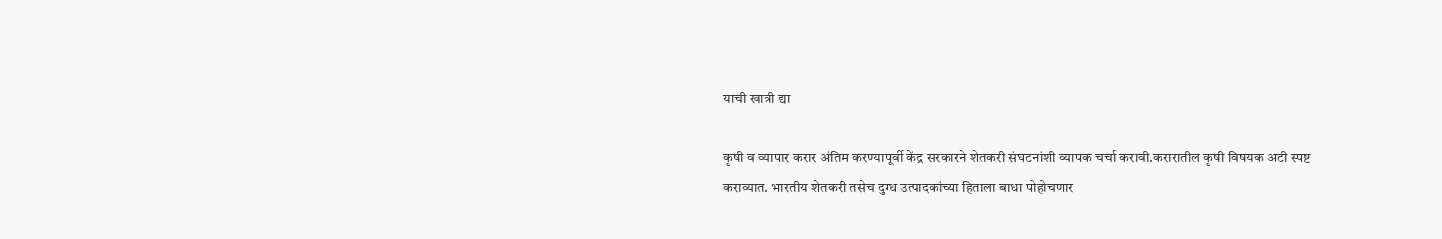याची खात्री द्या

कृषी व व्यापार करार अंतिम करण्यापूर्वी केंद्र सरकारने शेतकरी संघटनांशी व्यापक चर्चा करावी.करारातील कृषी विषयक अटी स्पष्ट कराव्यात. भारतीय शेतकरी तसेच दुग्ध उत्पादकांच्या हिताला बाधा पोहोचणार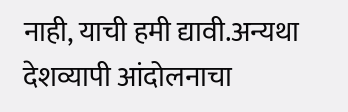नाही, याची हमी द्यावी.अन्यथा देशव्यापी आंदोलनाचा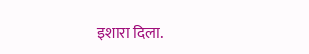इशारा दिला.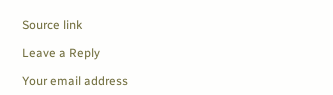Source link

Leave a Reply

Your email address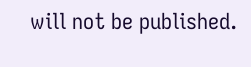will not be published.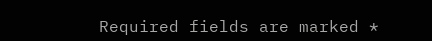Required fields are marked *